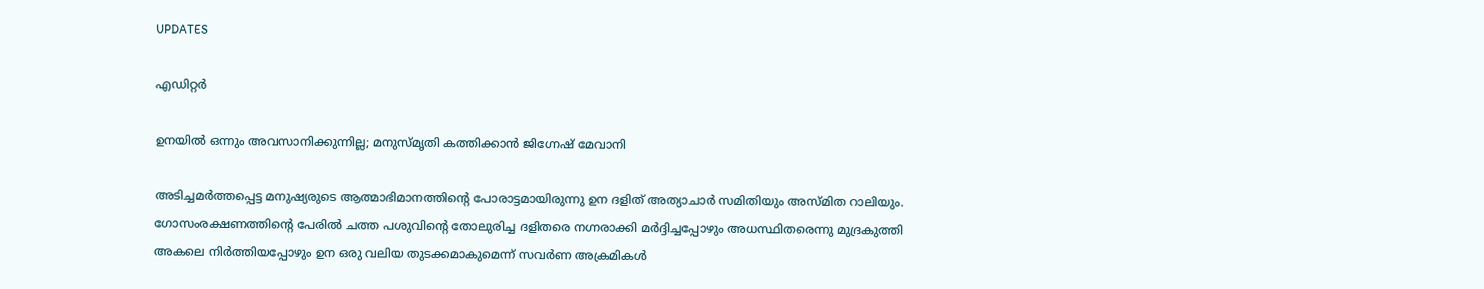UPDATES

എഡിറ്റര്‍

ഉനയില്‍ ഒന്നും അവസാനിക്കുന്നില്ല; മനുസ്മൃതി കത്തിക്കാന്‍ ജിഗ്നേഷ് മേവാനി

അടിച്ചമര്‍ത്തപ്പെട്ട മനുഷ്യരുടെ ആത്മാഭിമാനത്തിന്റെ പോരാട്ടമായിരുന്നു ഉന ദളിത് അത്യാചാര്‍ സമിതിയും അസ്മിത റാലിയും. ഗോസംരക്ഷണത്തിന്റെ പേരില്‍ ചത്ത പശുവിന്റെ തോലുരിച്ച ദളിതരെ നഗ്നരാക്കി മര്‍ദ്ദിച്ചപ്പോഴും അധസ്ഥിതരെന്നു മുദ്രകുത്തി അകലെ നിര്‍ത്തിയപ്പോഴും ഉന ഒരു വലിയ തുടക്കമാകുമെന്ന് സവര്‍ണ അക്രമികള്‍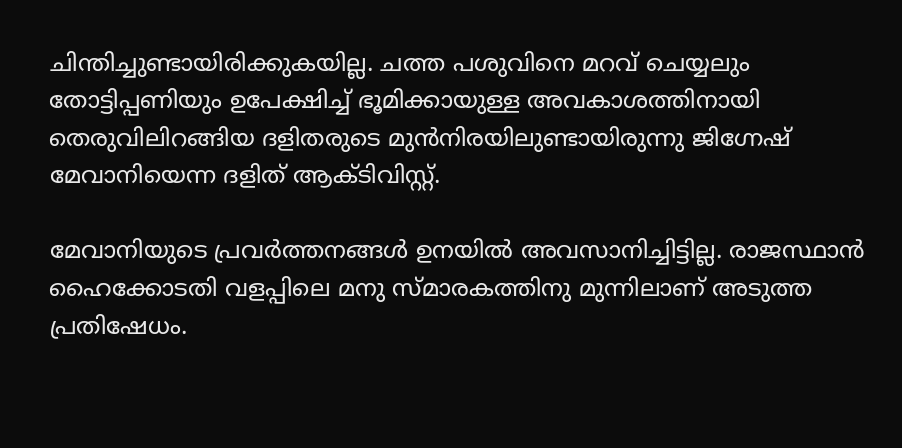ചിന്തിച്ചുണ്ടായിരിക്കുകയില്ല. ചത്ത പശുവിനെ മറവ് ചെയ്യലും തോട്ടിപ്പണിയും ഉപേക്ഷിച്ച് ഭൂമിക്കായുള്ള അവകാശത്തിനായി തെരുവിലിറങ്ങിയ ദളിതരുടെ മുന്‍നിരയിലുണ്ടായിരുന്നു ജിഗ്നേഷ് മേവാനിയെന്ന ദളിത് ആക്ടിവിസ്റ്റ്.

മേവാനിയുടെ പ്രവര്‍ത്തനങ്ങള്‍ ഉനയില്‍ അവസാനിച്ചിട്ടില്ല. രാജസ്ഥാന്‍ ഹൈക്കോടതി വളപ്പിലെ മനു സ്മാരകത്തിനു മുന്നിലാണ് അടുത്ത പ്രതിഷേധം.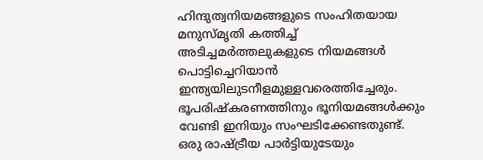ഹിന്ദുത്വനിയമങ്ങളുടെ സംഹിതയായ മനുസ്മൃതി കത്തിച്ച് അടിച്ചമര്‍ത്തലുകളുടെ നിയമങ്ങള്‍ പൊട്ടിച്ചെറിയാന്‍ ഇന്ത്യയിലുടനീളമുള്ളവരെത്തിച്ചേരും. ഭൂപരിഷ്‌കരണത്തിനും ഭൂനിയമങ്ങള്‍ക്കും വേണ്ടി ഇനിയും സംഘടിക്കേണ്ടതുണ്ട്. ഒരു രാഷ്ട്രീയ പാര്‍ട്ടിയുടേയും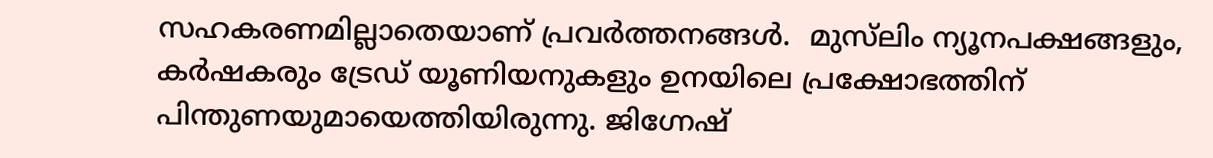സഹകരണമില്ലാതെയാണ് പ്രവര്‍ത്തനങ്ങള്‍.  മുസ്‌ലിം ന്യൂനപക്ഷങ്ങളും, കര്‍ഷകരും ട്രേഡ് യൂണിയനുകളും ഉനയിലെ പ്രക്ഷോഭത്തിന് പിന്തുണയുമായെത്തിയിരുന്നു. ജിഗ്നേഷ്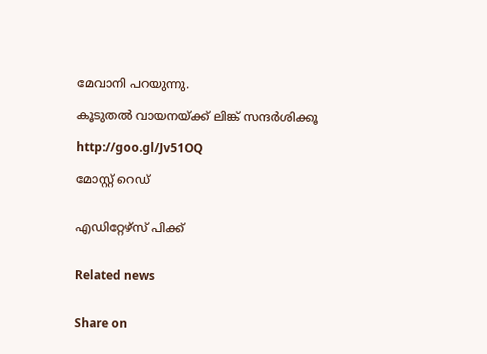മേവാനി പറയുന്നു.

കൂടുതല്‍ വായനയ്ക്ക് ലിങ്ക് സന്ദര്‍ശിക്കൂ

http://goo.gl/Jv51OQ

മോസ്റ്റ് റെഡ്


എഡിറ്റേഴ്സ് പിക്ക്


Related news


Share on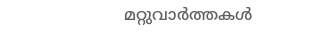മറ്റുവാര്‍ത്തകള്‍